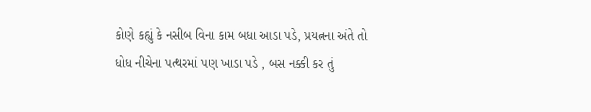કોણે કહ્યું કે નસીબ વિના કામ બધા આડા પડે, પ્રયત્નના અંતે તો ધોધ નીચેના પત્થરમાં પણ ખાડા પડે , બસ નક્કી કર તું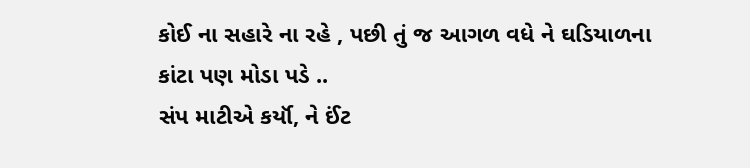કોઈ ના સહારે ના રહે , પછી તું જ આગળ વધે ને ઘડિયાળના કાંટા પણ મોડા પડે ..
સંપ માટીએ કર્યૉ, ને ઈંટ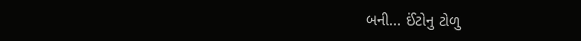બની... ઈંટોનુ ટોળુ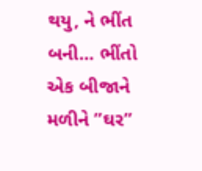થયુ, ને ભીંત બની... ભીંતો એક બીજાને મળીને ”ઘર”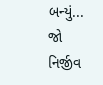બન્યું... જો નિર્જીવ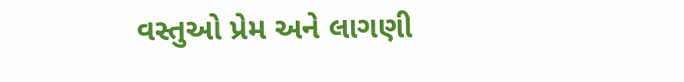વસ્તુઓ પ્રેમ અને લાગણી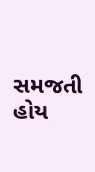સમજતી હોય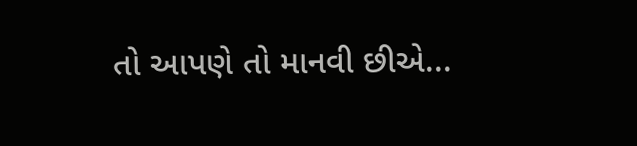તો આપણે તો માનવી છીએ...